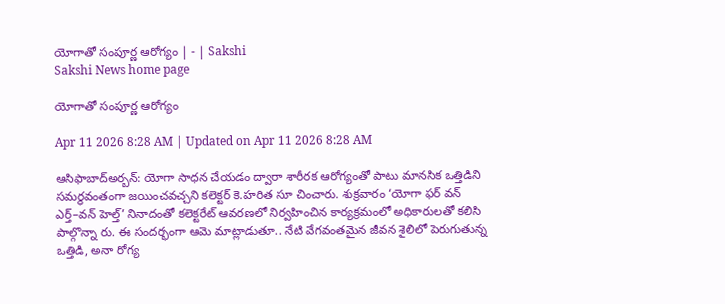యోగాతో సంపూర్ణ ఆరోగ్యం | - | Sakshi
Sakshi News home page

యోగాతో సంపూర్ణ ఆరోగ్యం

Apr 11 2026 8:28 AM | Updated on Apr 11 2026 8:28 AM

ఆసిఫాబాద్‌అర్బన్‌: యోగా సాధన చేయడం ద్వారా శారీరక ఆరోగ్యంతో పాటు మానసిక ఒత్తిడిని సమర్థవంతంగా జయించవచ్చని కలెక్టర్‌ కె.హరిత సూ చించారు. శుక్రవారం ‘యోగా ఫర్‌ వన్‌ ఎర్త్‌–వన్‌ హెల్త్‌’ నినాదంతో కలెక్టరేట్‌ ఆవరణలో నిర్వహించిన కార్యక్రమంలో అధికారులతో కలిసి పాల్గొన్నా రు. ఈ సందర్భంగా ఆమె మాట్లాడుతూ.. నేటి వేగవంతమైన జీవన శైలిలో పెరుగుతున్న ఒత్తిడి, అనా రోగ్య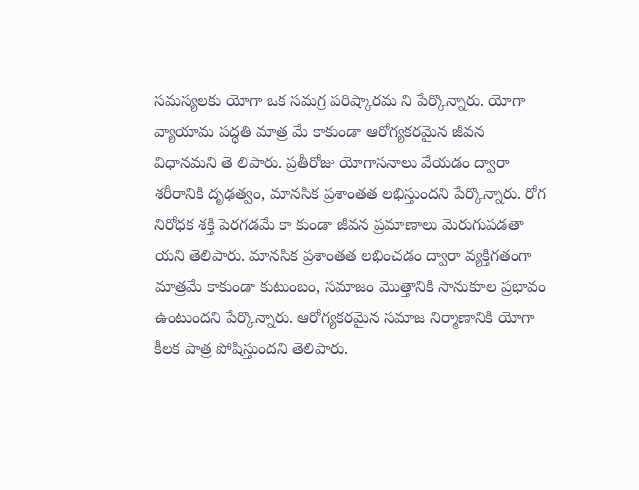సమస్యలకు యోగా ఒక సమగ్ర పరిష్కారమ ని పేర్కొన్నారు. యోగా వ్యాయామ పద్ధతి మాత్ర మే కాకుండా ఆరోగ్యకరమైన జీవన విధానమని తె లిపారు. ప్రతీరోజు యోగాసనాలు వేయడం ద్వారా శరీరానికి దృఢత్వం, మానసిక ప్రశాంతత లభిస్తుందని పేర్కొన్నారు. రోగ నిరోధక శక్తి పెరగడమే కా కుండా జీవన ప్రమాణాలు మెరుగుపడతా యని తెలిపారు. మానసిక ప్రశాంతత లభించడం ద్వారా వ్యక్తిగతంగా మాత్రమే కాకుండా కుటుంబం, సమాజం మొత్తానికి సానుకూల ప్రభావం ఉంటుందని పేర్కొన్నారు. ఆరోగ్యకరమైన సమాజ నిర్మాణానికి యోగా కీలక పాత్ర పోషిస్తుందని తెలిపారు.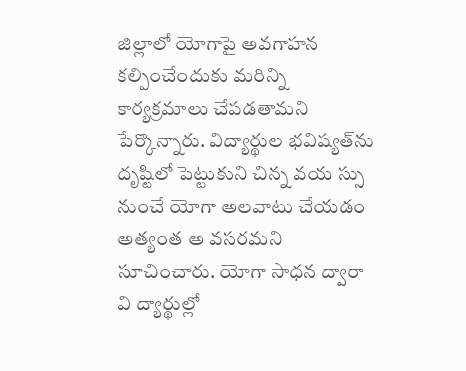జిల్లాలో యోగాపై అవగాహన కల్పించేందుకు మరిన్ని కార్యక్రమాలు చేపడతామని పేర్కొన్నారు. విద్యార్థుల భవిష్యత్‌ను దృష్టిలో పెట్టుకుని చిన్న వయ స్సు నుంచే యోగా అలవాటు చేయడం అత్యంత అ వసరమని సూచించారు. యోగా సాధన ద్వారా వి ద్యార్థుల్లో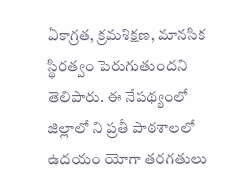ఏకాగ్రత, క్రమశిక్షణ, మానసిక స్థిరత్వం పెరుగుతుందని తెలిపారు. ఈ నేపథ్యంలో జిల్లాలో ని ప్రతీ పాఠశాలలో ఉదయం యోగా తరగతులు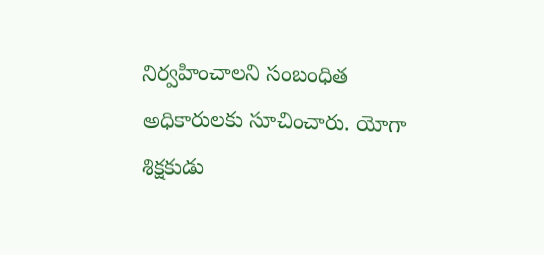నిర్వహించాలని సంబంధిత అధికారులకు సూచించారు. యోగా శిక్షకుడు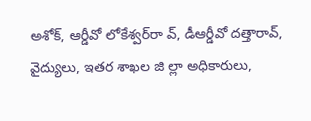అశోక్‌, ఆర్డీవో లోకేశ్వర్‌రా వ్‌, డీఆర్డీవో దత్తారావ్‌, వైద్యులు, ఇతర శాఖల జి ల్లా అధికారులు,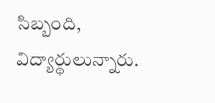సిబ్బంది, విద్యార్థులున్నారు.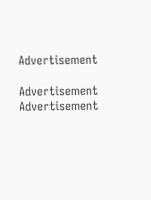Advertisement

Advertisement
Advertisement